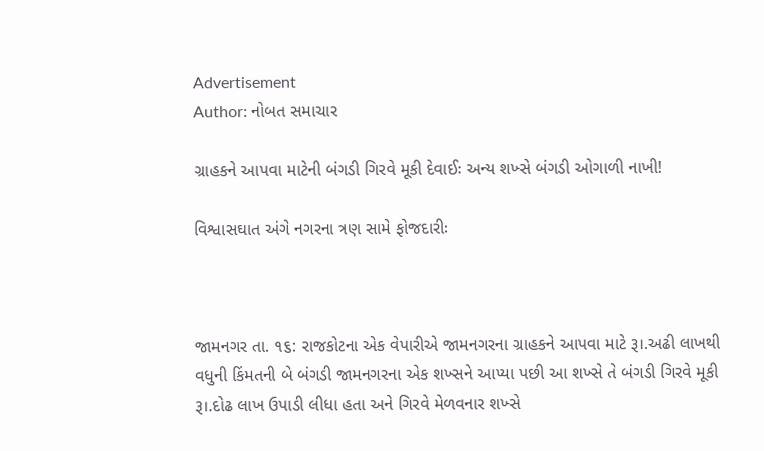Advertisement
Author: નોબત સમાચાર

ગ્રાહકને આપવા માટેની બંગડી ગિરવે મૂકી દેવાઈઃ અન્ય શખ્સે બંગડી ઓગાળી નાખી!

વિશ્વાસઘાત અંગે નગરના ત્રણ સામે ફોજદારીઃ



જામનગર તા. ૧૬: રાજકોટના એક વેપારીએ જામનગરના ગ્રાહકને આપવા માટે રૂ।.અઢી લાખથી વધુની કિંમતની બે બંગડી જામનગરના એક શખ્સને આપ્યા પછી આ શખ્સે તે બંગડી ગિરવે મૂકી રૂ।.દોઢ લાખ ઉપાડી લીધા હતા અને ગિરવે મેળવનાર શખ્સે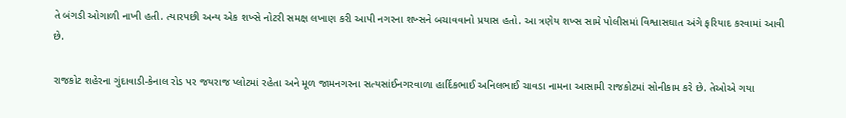તે બંગડી ઓગાળી નાખી હતી. ત્યારપછી અન્ય એક શખ્સે નોટરી સમક્ષ લખાણ કરી આપી નગરના શખ્સને બચાવવાનો પ્રયાસ હતો. આ ત્રણેય શખ્સ સામે પોલીસમાં વિશ્વાસઘાત અંગે ફરિયાદ કરવામાં આવી છે.

રાજકોટ શહેરના ગુંદાવાડી-કેનાલ રોડ પર જયરાજ પ્લોટમાં રહેતા અને મૂળ જામનગરના સત્યસાંઈનગરવાળા હાર્દિકભાઈ અનિલભાઈ ચાવડા નામના આસામી રાજકોટમાં સોનીકામ કરે છે. તેઓએ ગયા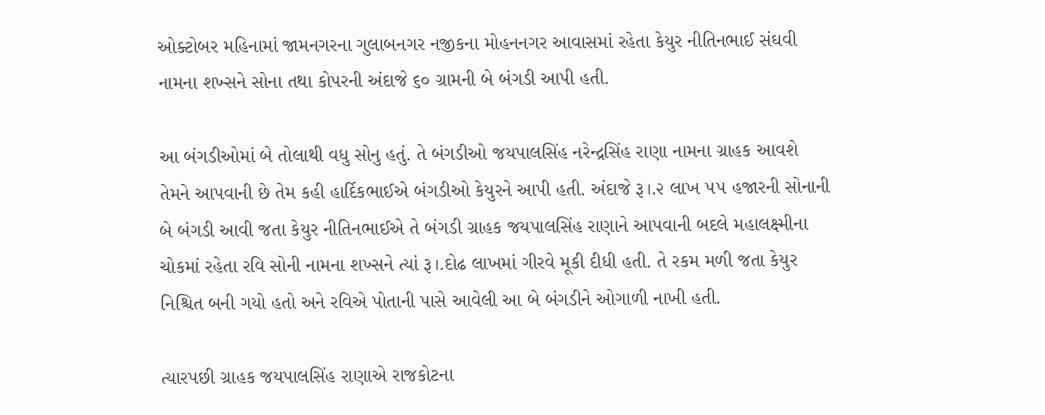ઓક્ટોબર મહિનામાં જામનગરના ગુલાબનગર નજીકના મોહનનગર આવાસમાં રહેતા કેયુર નીતિનભાઈ સંઘવી નામના શખ્સને સોના તથા કોપરની અંદાજે ૬૦ ગ્રામની બે બંગડી આપી હતી.

આ બંગડીઓમાં બે તોલાથી વધુ સોનુ હતું. તે બંગડીઓ જયપાલસિંહ નરેન્દ્રસિંહ રાણા નામના ગ્રાહક આવશે તેમને આપવાની છે તેમ કહી હાર્દિકભાઈએ બંગડીઓ કેયુરને આપી હતી. અંદાજે રૂ।.૨ લાખ ૫૫ હજારની સોનાની બે બંગડી આવી જતા કેયુર નીતિનભાઈએ તે બંગડી ગ્રાહક જયપાલસિંહ રાણાને આપવાની બદલે મહાલક્ષ્મીના ચોકમાં રહેતા રવિ સોની નામના શખ્સને ત્યાં રૂ।.દોઢ લાખમાં ગીરવે મૂકી દીધી હતી. તે રકમ મળી જતા કેયુર નિશ્ચિત બની ગયો હતો અને રવિએ પોતાની પાસે આવેલી આ બે બંગડીને ઓગાળી નાખી હતી.

ત્યારપછી ગ્રાહક જયપાલસિંહ રાણાએ રાજકોટના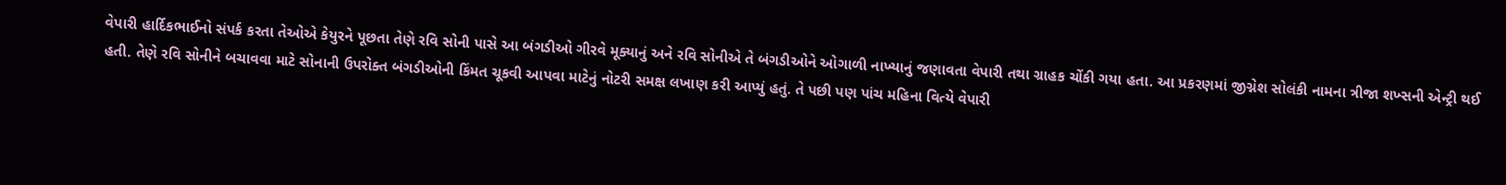વેપારી હાર્દિકભાઈનો સંપર્ક કરતા તેઓએ કેયુરને પૂછતા તેણે રવિ સોની પાસે આ બંગડીઓ ગીરવે મૂક્યાનું અને રવિ સોનીએ તે બંગડીઓને ઓગાળી નાખ્યાનું જણાવતા વેપારી તથા ગ્રાહક ચોંકી ગયા હતા. આ પ્રકરણમાં જીગ્નેશ સોલંકી નામના ત્રીજા શખ્સની એન્ટ્રી થઈ હતી. તેણે રવિ સોનીને બચાવવા માટે સોનાની ઉપરોક્ત બંગડીઓની કિંમત ચૂકવી આપવા માટેનું નોટરી સમક્ષ લખાણ કરી આપ્યું હતું. તે પછી પણ પાંચ મહિના વિત્યે વેપારી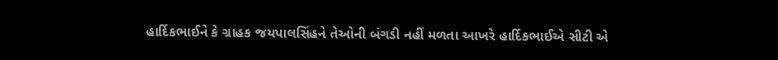હાર્દિકભાઈને કે ગ્રાહક જયપાલસિંહને તેઓની બંગડી નહીં મળતા આખરે હાર્દિકભાઈએ સીટી એ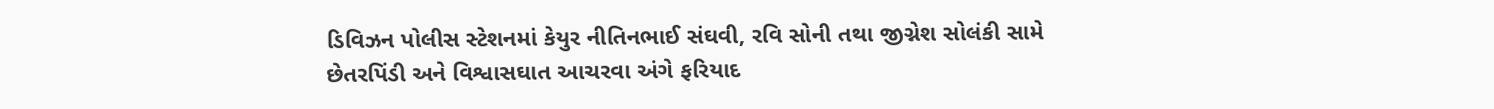ડિવિઝન પોલીસ સ્ટેશનમાં કેયુર નીતિનભાઈ સંઘવી, રવિ સોની તથા જીગ્નેશ સોલંકી સામે છેતરપિંડી અને વિશ્વાસઘાત આચરવા અંગે ફરિયાદ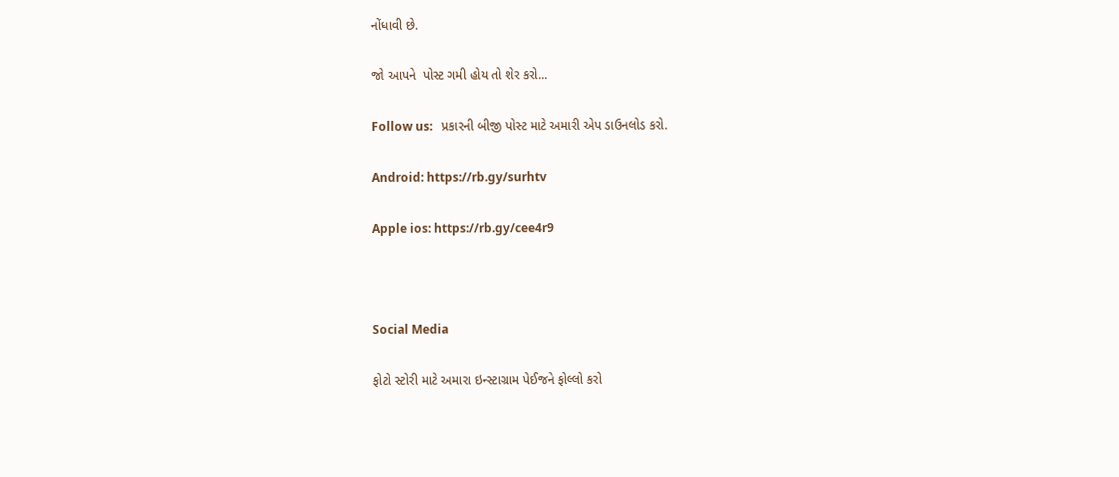નોંધાવી છે.

જો આપને  પોસ્ટ ગમી હોય તો શેર કરો...

Follow us:   પ્રકારની બીજી પોસ્ટ માટે અમારી એપ ડાઉનલોડ કરો.

Android: https://rb.gy/surhtv

Apple ios: https://rb.gy/cee4r9



Social Media

ફોટો સ્ટોરી માટે અમારા ઇન્સ્ટાગ્રામ પેઈજને ફોલ્લો કરો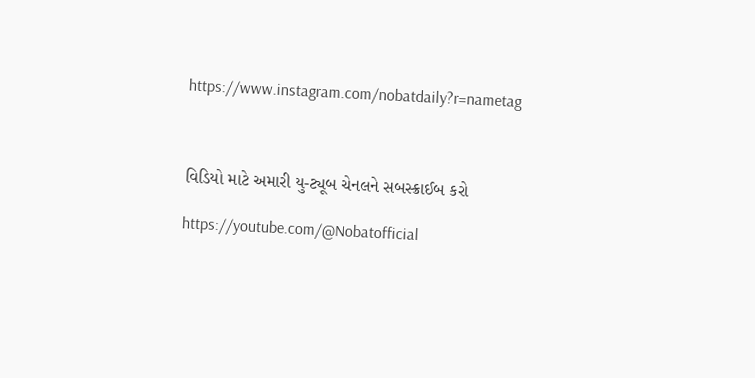https://www.instagram.com/nobatdaily?r=nametag



વિડિયો માટે અમારી યુ-ટ્યૂબ ચેનલને સબસ્ક્રાઈબ કરો

https://youtube.com/@Nobatofficial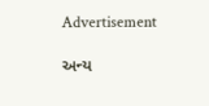Advertisement

અન્ય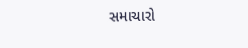સમાચારો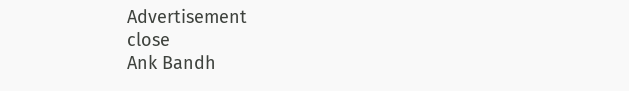Advertisement
close
Ank Bandh